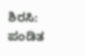ಶಿರಸಿ: ಪಂಡಿತ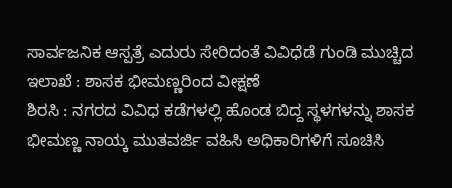ಸಾರ್ವಜನಿಕ ಆಸ್ಪತ್ರೆ ಎದುರು ಸೇರಿದಂತೆ ವಿವಿಧೆಡೆ ಗುಂಡಿ ಮುಚ್ಚಿದ ಇಲಾಖೆ : ಶಾಸಕ ಭೀಮಣ್ಣರಿಂದ ವೀಕ್ಷಣೆ
ಶಿರಸಿ : ನಗರದ ವಿವಿಧ ಕಡೆಗಳಲ್ಲಿ ಹೊಂಡ ಬಿದ್ದ ಸ್ಥಳಗಳನ್ನು ಶಾಸಕ ಭೀಮಣ್ಣ ನಾಯ್ಕ ಮುತವರ್ಜಿ ವಹಿಸಿ ಅಧಿಕಾರಿಗಳಿಗೆ ಸೂಚಿಸಿ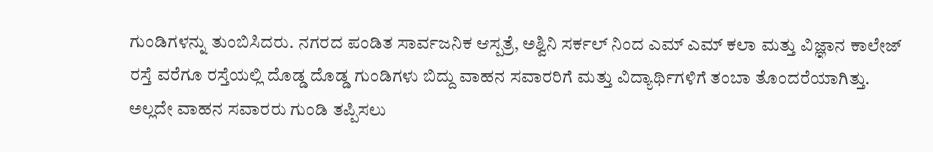ಗುಂಡಿಗಳನ್ನು ತುಂಬಿಸಿದರು. ನಗರದ ಪಂಡಿತ ಸಾರ್ವಜನಿಕ ಆಸ್ಪತ್ರೆ, ಅಶ್ವಿನಿ ಸರ್ಕಲ್ ನಿಂದ ಎಮ್ ಎಮ್ ಕಲಾ ಮತ್ತು ವಿಜ್ಞಾನ ಕಾಲೇಜ್ ರಸ್ತೆ ವರೆಗೂ ರಸ್ತೆಯಲ್ಲಿ ದೊಡ್ಡ ದೊಡ್ಡ ಗುಂಡಿಗಳು ಬಿದ್ದು ವಾಹನ ಸವಾರರಿಗೆ ಮತ್ತು ವಿದ್ಯಾರ್ಥಿಗಳಿಗೆ ತಂಬಾ ತೊಂದರೆಯಾಗಿತ್ತು. ಅಲ್ಲದೇ ವಾಹನ ಸವಾರರು ಗುಂಡಿ ತಪ್ಪಿಸಲು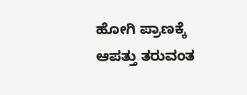ಹೋಗಿ ಪ್ರಾಣಕ್ಕೆ ಆಪತ್ತು ತರುವಂತ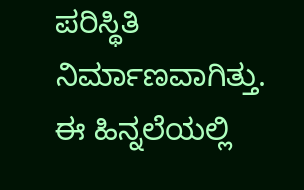ಪರಿಸ್ಥಿತಿ ನಿರ್ಮಾಣವಾಗಿತ್ತು. ಈ ಹಿನ್ನಲೆಯಲ್ಲಿ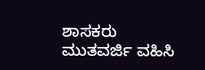ಶಾಸಕರು ಮುತವರ್ಜಿ ವಹಿಸಿ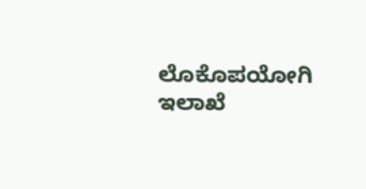ಲೊಕೊಪಯೋಗಿ ಇಲಾಖೆ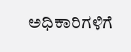ಅಧಿಕಾರಿಗಳಿಗೆ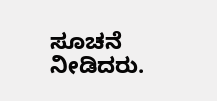ಸೂಚನೆ ನೀಡಿದರು.